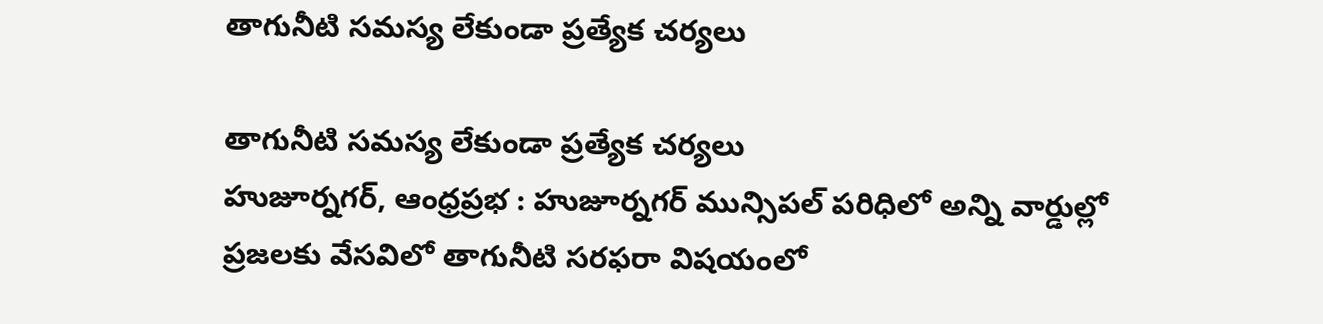తాగునీటి సమస్య లేకుండా ప్రత్యేక చర్యలు

తాగునీటి సమస్య లేకుండా ప్రత్యేక చర్యలు
హుజూర్నగర్, ఆంధ్రప్రభ : హుజూర్నగర్ మున్సిపల్ పరిధిలో అన్ని వార్డుల్లో ప్రజలకు వేసవిలో తాగునీటి సరఫరా విషయంలో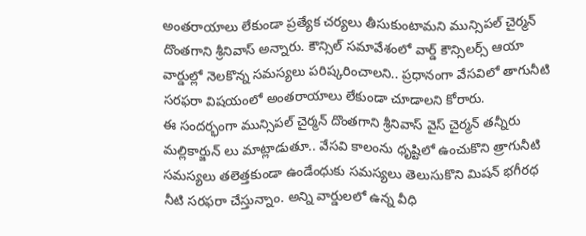అంతరాయాలు లేకుండా ప్రత్యేక చర్యలు తీసుకుంటామని మున్సిపల్ చైర్మన్ దొంతగాని శ్రీనివాస్ అన్నారు. కౌన్సిల్ సమావేశంలో వార్డ్ కౌన్సిలర్స్ ఆయా వార్డుల్లో నెలకొన్న సమస్యలు పరిష్కరించాలని.. ప్రధానంగా వేసవిలో తాగునీటి సరఫరా విషయంలో అంతరాయాలు లేకుండా చూడాలని కోరారు.
ఈ సందర్భంగా మున్సిపల్ చైర్మన్ దొంతగాని శ్రీనివాస్ వైస్ చైర్మన్ తన్నీరు మల్లికార్జున్ లు మాట్లాడుతూ.. వేసవి కాలంను ధృష్టిలో ఉంచుకొని త్రాగునీటి సమస్యలు తలెత్తకుండా ఉండేంధుకు సమస్యలు తెలుసుకొని మిషన్ భగీరధ నీటి సరఫరా చేస్తున్నాం. అన్ని వార్డులలో ఉన్న వీధి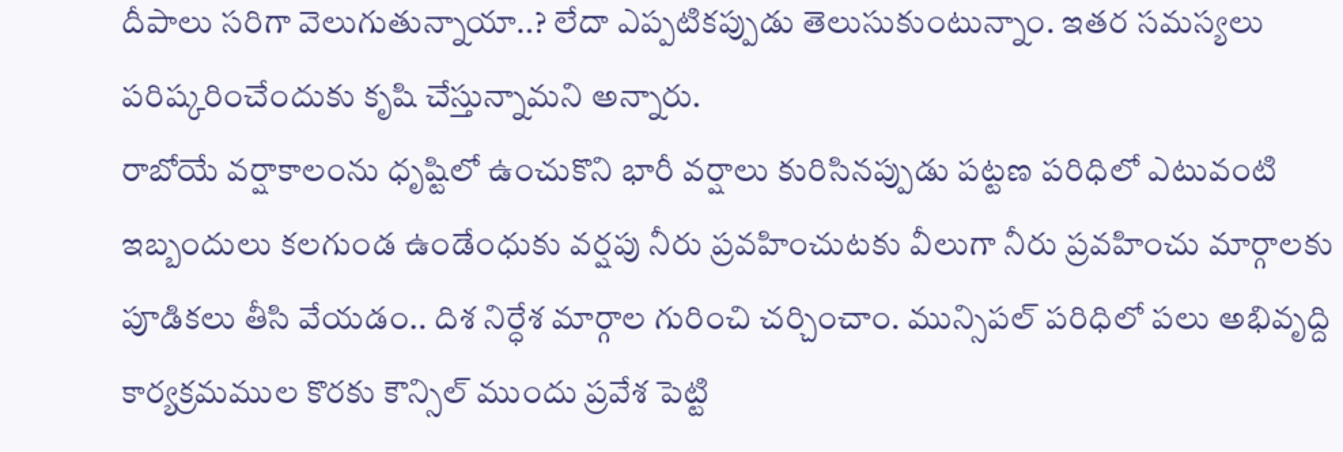దీపాలు సరిగా వెలుగుతున్నాయా..? లేదా ఎప్పటికప్పుడు తెలుసుకుంటున్నాం. ఇతర సమస్యలు పరిష్కరించేందుకు కృషి చేస్తున్నామని అన్నారు.
రాబోయే వర్షాకాలంను ధృష్టిలో ఉంచుకొని భారీ వర్షాలు కురిసినప్పుడు పట్టణ పరిధిలో ఎటువంటి ఇబ్బందులు కలగుండ ఉండేంధుకు వర్షపు నీరు ప్రవహించుటకు వీలుగా నీరు ప్రవహించు మార్గాలకు పూడికలు తీసి వేయడం.. దిశ నిర్ధేశ మార్గాల గురించి చర్చించాం. మున్సిపల్ పరిధిలో పలు అభివృద్ది కార్యక్రమముల కొరకు కౌన్సిల్ ముందు ప్రవేశ పెట్టి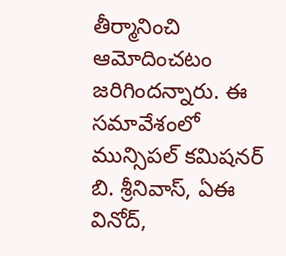తీర్మానించి ఆమోదించటం జరిగిందన్నారు. ఈ సమావేశంలో మున్సిపల్ కమిషనర్ బి. శ్రీనివాస్, ఏఈ వినోద్,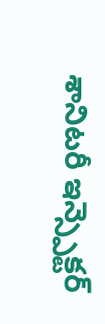శానిటరీ ఇన్స్పెక్టర్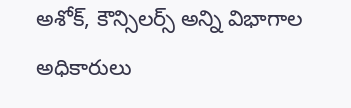అశోక్, కౌన్సిలర్స్ అన్ని విభాగాల అధికారులు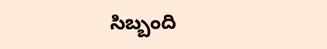సిబ్బంది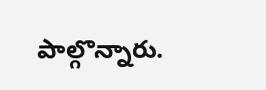పాల్గొన్నారు.